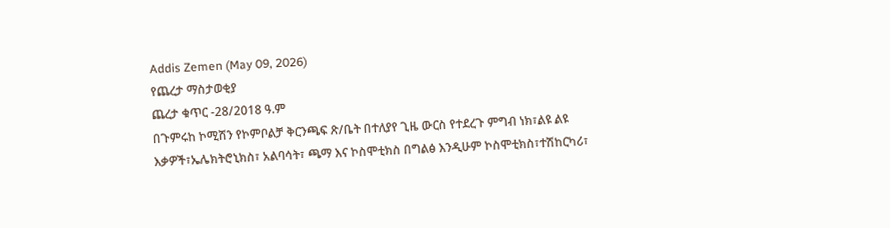Addis Zemen (May 09, 2026)
የጨረታ ማስታወቂያ
ጨረታ ቁጥር -28/2018 ዓ.ም
በጉምሩከ ኮሚሽን የኮምቦልቻ ቅርንጫፍ ጽ/ቤት በተለያየ ጊዜ ውርስ የተደረጉ ምግብ ነክ፣ልዩ ልዩ እቃዎች፣ኤሌክትሮኒክስ፣ አልባሳት፣ ጫማ እና ኮስሞቲክስ በግልፅ እንዲሁም ኮስሞቲክስ፣ተሽከርካሪ፣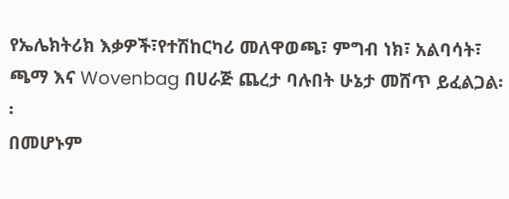የኤሌክትሪክ እቃዎች፣የተሽከርካሪ መለዋወጫ፣ ምግብ ነክ፣ አልባሳት፣ ጫማ እና Wovenbag በሀራጅ ጨረታ ባሉበት ሁኔታ መሸጥ ይፈልጋል፡፡
በመሆኑም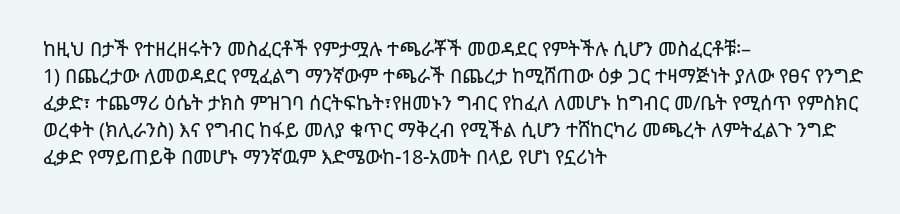ከዚህ በታች የተዘረዘሩትን መስፈርቶች የምታሟሉ ተጫራቾች መወዳደር የምትችሉ ሲሆን መስፈርቶቹ፡–
1) በጨረታው ለመወዳደር የሚፈልግ ማንኛውም ተጫራች በጨረታ ከሚሸጠው ዕቃ ጋር ተዛማጅነት ያለው የፀና የንግድ ፈቃድ፣ ተጨማሪ ዕሴት ታክስ ምዝገባ ሰርትፍኬት፣የዘመኑን ግብር የከፈለ ለመሆኑ ከግብር መ/ቤት የሚሰጥ የምስክር ወረቀት (ክሊራንስ) እና የግብር ከፋይ መለያ ቁጥር ማቅረብ የሚችል ሲሆን ተሸከርካሪ መጫረት ለምትፈልጉ ንግድ ፈቃድ የማይጠይቅ በመሆኑ ማንኛዉም እድሜውከ-18-አመት በላይ የሆነ የኗሪነት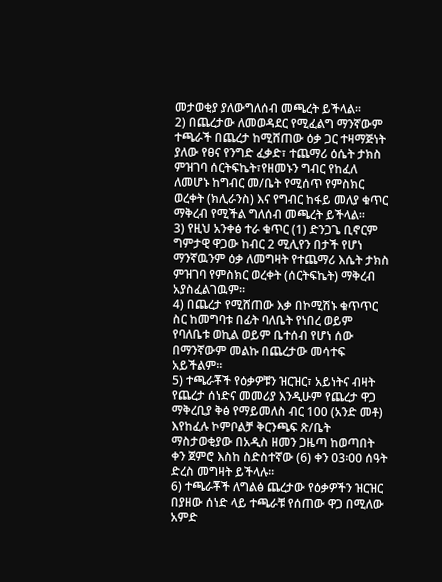መታወቂያ ያለውግለሰብ መጫረት ይችላል፡፡
2) በጨረታው ለመወዳደር የሚፈልግ ማንኛውም ተጫራች በጨረታ ከሚሸጠው ዕቃ ጋር ተዛማጅነት ያለው የፀና የንግድ ፈቃድ፣ ተጨማሪ ዕሴት ታክስ ምዝገባ ሰርትፍኬት፣የዘመኑን ግብር የከፈለ ለመሆኑ ከግብር መ/ቤት የሚሰጥ የምስክር ወረቀት (ክሊራንስ) እና የግብር ከፋይ መለያ ቁጥር ማቅረብ የሚችል ግለሰብ መጫረት ይችላል፡፡
3) የዚህ አንቀፅ ተራ ቁጥር (1) ድንጋጌ ቢኖርም ግምታዊ ዋጋው ከብር 2 ሚሊየን በታች የሆነ ማንኛዉንም ዕቃ ለመግዛት የተጨማሪ እሴት ታክስ ምዝገባ የምስክር ወረቀት (ሰርትፍኬት) ማቅረብ አያስፈልገዉም፡፡
4) በጨረታ የሚሸጠው እቃ በኮሚሽኑ ቁጥጥር ስር ከመግባቱ በፊት ባለቤት የነበረ ወይም የባለቤቱ ወኪል ወይም ቤተሰብ የሆነ ሰው በማንኛውም መልኩ በጨረታው መሳተፍ አይችልም፡፡
5) ተጫራቾች የዕቃዎቹን ዝርዝር፣ አይነትና ብዛት የጨረታ ሰነድና መመሪያ እንዲሁም የጨረታ ዋጋ ማቅረቢያ ቅፅ የማይመለስ ብር 100 (አንድ መቶ) እየከፈሉ ኮምቦልቻ ቅርንጫፍ ጽ/ቤት ማስታወቂያው በአዲስ ዘመን ጋዜጣ ከወጣበት ቀን ጀምሮ እስከ ስድስተኛው (6) ቀን 03፡00 ሰዓት ድረስ መግዛት ይችላሉ፡፡
6) ተጫራቾች ለግልፅ ጨረታው የዕቃዎችን ዝርዝር በያዘው ሰነድ ላይ ተጫራቹ የሰጠው ዋጋ በሚለው አምድ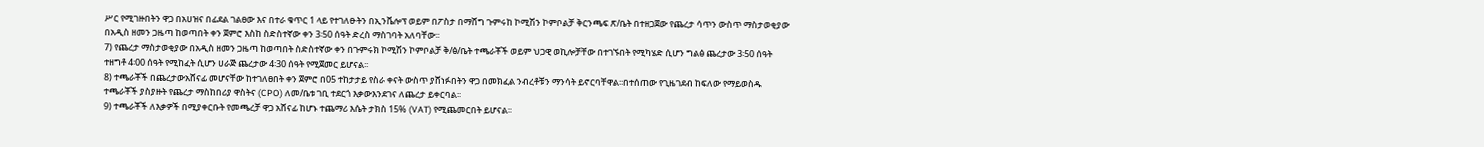ሥር የሚገዙበትን ዋጋ በአሀዝና በፊደል ገልፀው እና በተራ ቁጥር 1 ላይ የተገለፁትን በኢንቬሎፕ ወይም በፖስታ በማሸግ ጉምሩከ ኮሚሽን ኮምቦልቻ ቅርንጫፍ ጽ/ቤት በተዘጋጀው የጨረታ ሳጥን ውስጥ ማስታወቂያው በአዲስ ዘመን ጋዜጣ ከወጣበት ቀን ጀምሮ እስከ ስድስተኛው ቀን 3፡50 ሰዓት ድረስ ማስገባት አለባቸው፡፡
7) የጨረታ ማስታወቂያው በአዲስ ዘመን ጋዜጣ ከወጣበት ስድስተኛው ቀን በጉምሩክ ኮሚሽን ኮምቦልቻ ቅ/ፅ/ቤት ተጫራቾች ወይም ህጋዊ ወኪሎቻቸው በተገኙበት የሚካሄድ ሲሆን ግልፅ ጨረታው 3፡50 ሰዓት ተዘግቶ 4፡00 ሰዓት የሚከፈት ሲሆን ሀራጅ ጨረታው 4፡30 ሰዓት የሚጀመር ይሆናል፡፡
8) ተጫራቾች በጨረታውአሸናፊ መሆናቸው ከተገለፀበት ቀን ጀምሮ በ05 ተከታታይ የስራ ቀናት ውስጥ ያሸነፉበትን ዋጋ በመክፈል ንብረቶቹን ማንሳት ይኖርባቸዋል፡፡በተሰጠው የጊዜገደብ ከፍለው የማይወስዱ ተጫራቾች ያስያዙት የጨረታ ማስከበሪያ ዋስትና (CPO) ለመ/ቤቱ ገቢ ተደርጎ እቃውእንደገና ለጨረታ ይቀርባል፡፡
9) ተጫራቾች ለእቃዎች በሚያቀርቡት የመጫረቻ ዋጋ አሸናፊ ከሆኑ ተጨማሪ እሴት ታክስ 15% (VAT) የሚጨመርበት ይሆናል፡፡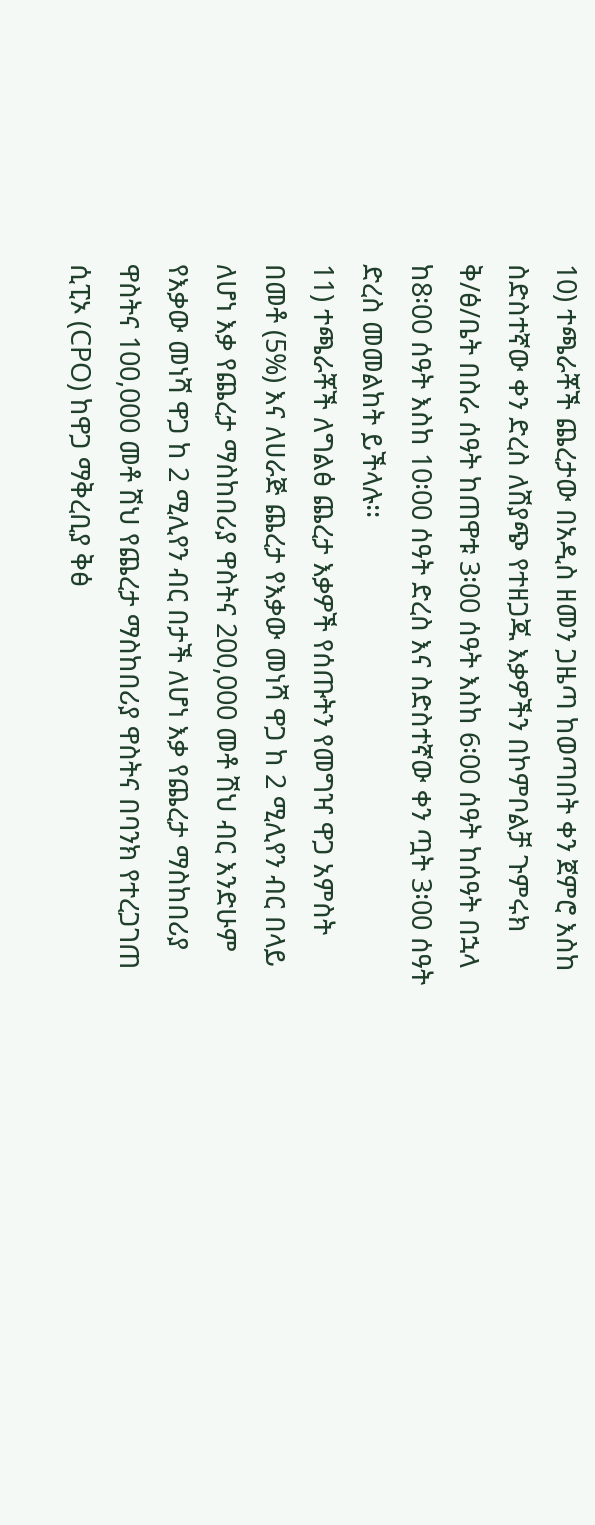10) ተጫራቾች ጨረታው በአዲስ ዘመን ጋዜጣ ከወጣበት ቀን ጀምሮ እስከ ስድስተኛው ቀን ድረስ ለሽያጭ የተዘጋጁ እቃዎችን በኮምቦልቻ ጉምሩክ ቅ/ፅ/ቤት በስራ ሰዓት ከጠዋቱ 3፡00 ሰዓት እስከ 6፡00 ሰዓት ከሰዓት በኋላ ከ8፡00 ሰዓት እስከ 10፡00 ሰዓት ድረስ እና ስድስተኛው ቀን ጧት 3፡00 ሰዓት ድረስ መመልከት ይችላሉ፡፡
11) ተጫራቾች ለግልፅ ጨረታ እቃዎች የሰጡትን የመግዣ ዋጋ አምስት በመቶ (5%) እና ለሀራጅ ጨረታ የእቃው መነሻ ዋጋ ከ 2 ሚሊየን ብር በላይ ለሆነ እቃ የጨረታ ማስከበሪያ ዋስትና 200,000 መቶ ሽህ ብር እንድሁም የእቃው መነሻ ዋጋ ከ 2 ሚሊየን ብር በታች ለሆነ እቃ የጨረታ ማስከበሪያ ዋስትና 100,000 መቶ ሽህ የጨረታ ማስከበሪያ ዋስትና በባንክ የተረጋገጠ ሲፒኦ (CPO) ከዋጋ ማቅረቢያ ቅፅ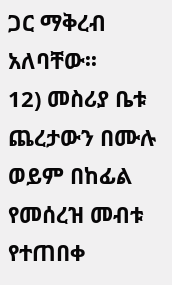ጋር ማቅረብ አለባቸው፡፡
12) መስሪያ ቤቱ ጨረታውን በሙሉ ወይም በከፊል የመሰረዝ መብቱ የተጠበቀ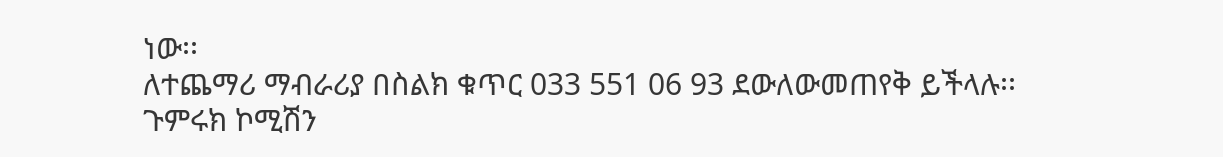ነው፡፡
ለተጨማሪ ማብራሪያ በስልክ ቁጥር 033 551 06 93 ደውለውመጠየቅ ይችላሉ፡፡
ጉምሩክ ኮሚሽን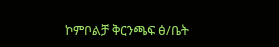ኮምቦልቻ ቅርንጫፍ ፅ/ቤት